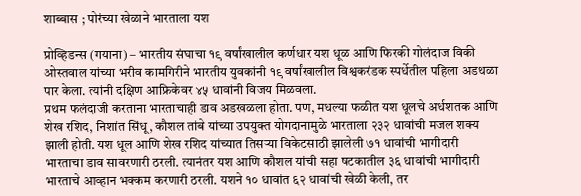शाब्बास ; पोरंच्या खेळाने भारताला यश

प्रोव्हिडन्स (गयाना) – भारतीय संघाचा १९ वर्षांखालील कर्णधार यश धूळ आणि फिरकी गोलंदाज विकी ओस्तवाल यांच्या भरीव कामगिरीने भारतीय युवकांनी १९ वर्षांखालील विश्वकरंडक स्पर्धेतील पहिला अडथळा पार केला. त्यांनी दक्षिण आफ्रिकेवर ४५ धावांनी विजय मिळवला.
प्रथम फलंदाजी करताना भारताचाही डाव अडखळला होता. पण, मधल्या फळीत यश धूलचे अर्धशतक आणि शेख रशिद, निशांत सिंधू, कौशल तांबे यांच्या उपयुक्त योगदानामुळे भारताला २३२ धावांची मजल शक्य झाली होती. यश धूल आणि शेख रशिद यांच्यात तिसऱ्या विकेटसाठी झालेली ७१ धावांची भागीदारी भारताचा डाव सावरणारी ठरली. त्यानंतर यश आणि कौशल यांची सहा षटकातील ३६ धावांची भागीदारी भारताचे आव्हान भक्कम करणारी ठरली. यशने १० धावांत ६२ धावांची खेळी केली, तर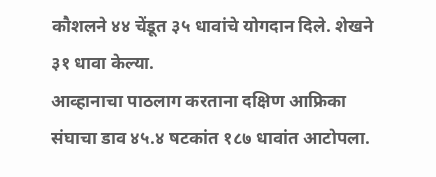कौशलने ४४ चेंडूत ३५ धावांचे योगदान दिले. शेखने ३१ धावा केल्या.
आव्हानाचा पाठलाग करताना दक्षिण आफ्रिका संघाचा डाव ४५.४ षटकांत १८७ धावांत आटोपला.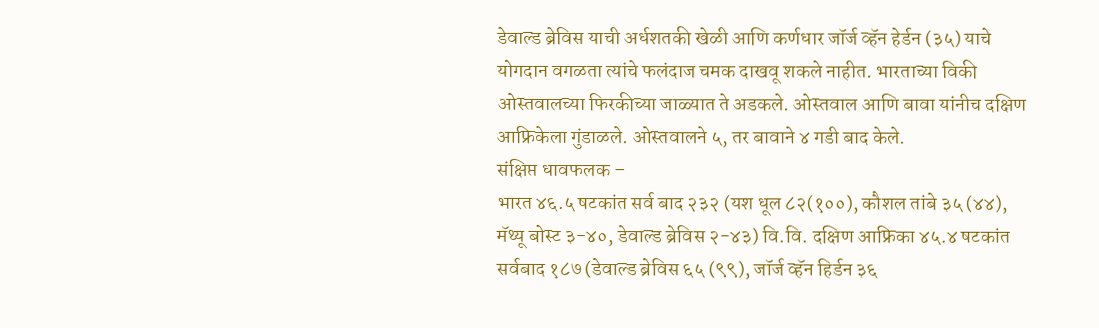डेवाल्ड ब्रेविस याची अर्धशतकी खेळी आणि कर्णधार जॉर्ज व्हॅन हेर्डन (३५) याचे योगदान वगळता त्यांचे फलंदाज चमक दाखवू शकले नाहीत. भारताच्या विकी ओस्तवालच्या फिरकीच्या जाळ्यात ते अडकले. ओस्तवाल आणि बावा यांनीच दक्षिण आफ्रिकेला गुंडाळले. ओस्तवालने ५, तर बावाने ४ गडी बाद केले.
संक्षिप्त धावफलक –
भारत ४६.५ षटकांत सर्व बाद २३२ (यश धूल ८२(१००), कौशल तांबे ३५ (४४), मॅथ्यू बोस्ट ३-४०, डेवाल्ड ब्रेविस २-४३) वि.वि. दक्षिण आफ्रिका ४५.४ षटकांत सर्वबाद १८७ (डेवाल्ड ब्रेविस ६५ (९९), जॉर्ज व्हॅन हिर्डन ३६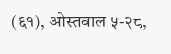(६१), ओस्तवाल ५-२८,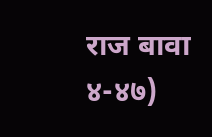राज बावा ४-४७)